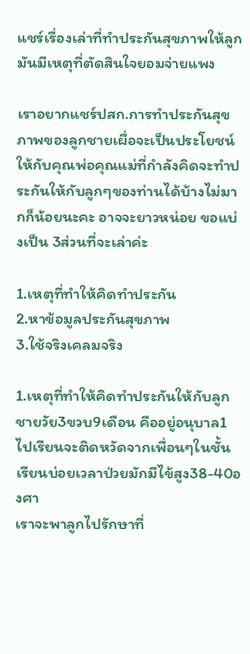แชร์เรื่องเล่าที่ทำประกันสุขภาพให้ลูกมันมีเหตุที่ตัดสินใจยอมจ่ายแพง

เราอยากแชร์ปสก.การทำประกันสุขภาพของลูกชายเผื่อจะเป็นประโยชน์ให้กับคุณพ่อคุณแม่ที่กำลังคิดจะทำประกันให้กับลูกๆของท่านได้บ้างไม่มากก็น้อยนะคะ อาจจะยาวหน่อย ขอแบ่งเป็น 3ส่วนที่จะเล่าค่ะ

1.เหตุที่ทำให้คิดทำประกัน
2.หาข้อมูลประกันสุขภาพ
3.ใช้จริงเคลมจริง

1.เหตุที่ทำให้คิดทำประกันให้กับลูกชายวัย3ขวบ9เดือน คืออยู่อนุบาล1 ไปเรียนจะติดหวัดจากเพื่อนๆในชั้นเรียนบ่อยเวลาป่วยมักมีไข้สูง38-40องศา
เราจะพาลูกไปรักษาที่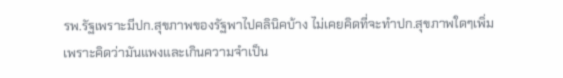รพ.รัฐเพราะมีปก.สุขภาพของรัฐพาไปคลินิคบ้าง ไม่เคยคิดที่จะทำปก.สุขภาพใดๆเพิ่ม เพราะคิดว่ามันแพงและเกินความจำเป็น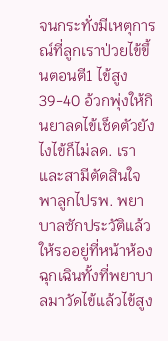จนกระทั่งมีเหตุการณ์ที่ลูกเราป่วยไข้ขึ้นตอนตี1 ไข้สูง39-40 อ้วกพุ่งให้กินยาลดไข้เช็ดตัวยังไงไข้ก็ไม่ลด. เราและสามีตัดสินใจพาลูกไปรพ. พยาบาลซักประวัติแล้วให้รออยู่ที่หน้าห้องฉุกเฉินทั้งที่พยาบาลมาวัดไข้แล้วไข้สูง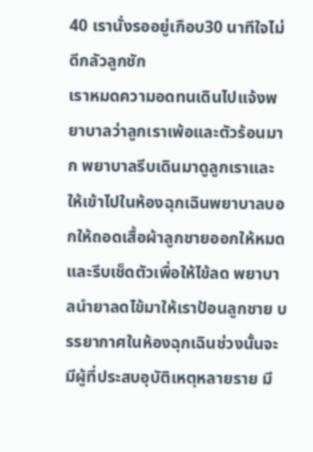40 เรานั่งรออยู่เกือบ30 นาทีใจไม่ดีกลัวลูกชัก
เราหมดความอดทนเดินไปแจ้งพยาบาลว่าลูกเราเพ้อและตัวร้อนมาก พยาบาลรีบเดินมาดูลูกเราและให้เข้าไปในห้องฉุกเฉินพยาบาลบอกให้ถอดเสื้อผ้าลูกชายออกให้หมดและรีบเช็ดตัวเพื่อให้ไข้ลด พยาบาลนำยาลดไข้มาให้เราป้อนลูกชาย บรรยากาศในห้องฉุกเฉินช่วงนั้นจะมีผู้ที่ประสบอุบัติเหตุหลายราย มี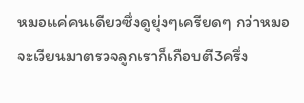หมอแค่คนเดียวซึ่งดูยุ่งๆเครียดๆ กว่าหมอจะเวียนมาตรวจลูกเราก็เกือบตี3ครึ่ง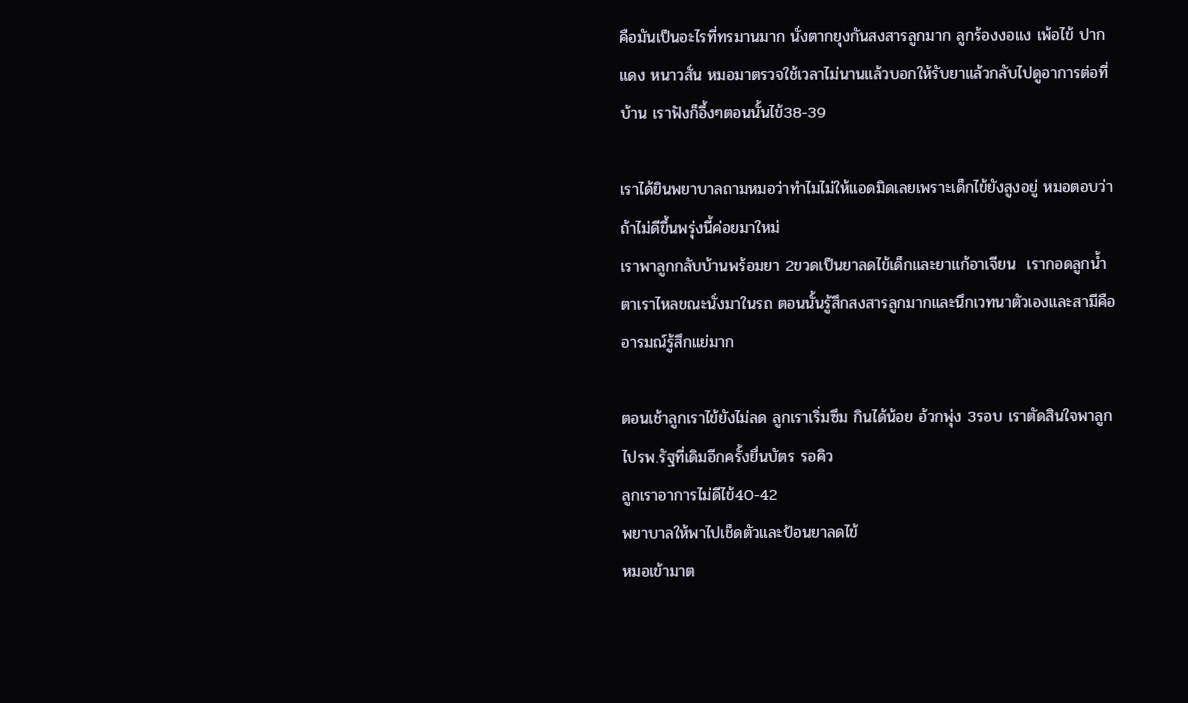คือมันเป็นอะไรที่ทรมานมาก นั่งตากยุงกันสงสารลูกมาก ลูกร้องงอแง เพ้อไข้ ปากแดง หนาวสั่น หมอมาตรวจใช้เวลาไม่นานแล้วบอกให้รับยาแล้วกลับไปดูอาการต่อที่บ้าน เราฟังก็อึ้งๆตอนนั้นไข้38-39

เราได้ยินพยาบาลถามหมอว่าทำไมไม่ให้แอดมิดเลยเพราะเด็กไข้ยังสูงอยู่ หมอตอบว่าถ้าไม่ดีขึ้นพรุ่งนี้ค่อยมาใหม่
เราพาลูกกลับบ้านพร้อมยา 2ขวดเป็นยาลดไข้เด็กและยาแก้อาเจียน  เรากอดลูกน้ำตาเราไหลขณะนั่งมาในรถ ตอนนั้นรู้สึกสงสารลูกมากและนึกเวทนาตัวเองและสามีคืออารมณ์รู้สึกแย่มาก

ตอนเช้าลูกเราไข้ยังไม่ลด ลูกเราเริ่มซึม กินได้น้อย อ้วกพุ่ง 3รอบ เราตัดสินใจพาลูกไปรพ.รัฐที่เดิมอีกครั้งยื่นบัตร รอคิว
ลูกเราอาการไม่ดีไข้40-42
พยาบาลให้พาไปเช็ดตัวและป้อนยาลดไข้
หมอเข้ามาต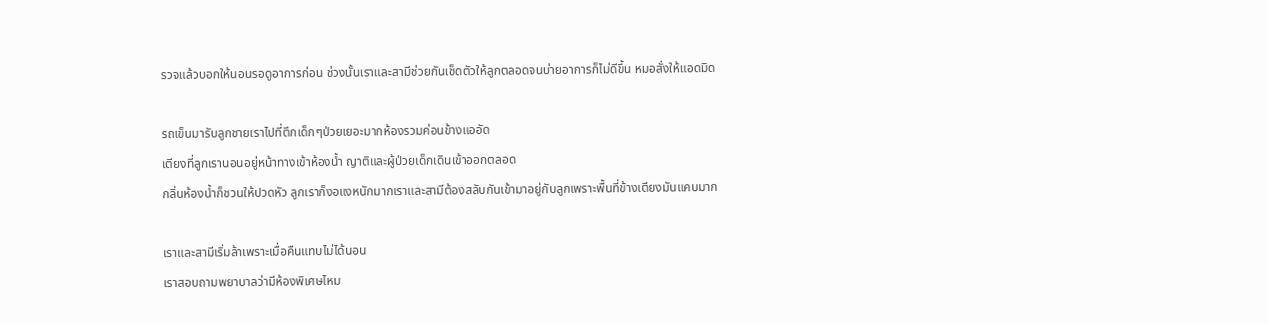รวจแล้วบอกให้นอนรอดูอาการก่อน ช่วงนั้นเราและสามีช่วยกันเช็ดตัวให้ลูกตลอดจนบ่ายอาการก็ไม่ดีขึ้น หมอสั่งให้แอดมิด

รถเข็นมารับลูกชายเราไปที่ตึกเด็กๆป่วยเยอะมากห้องรวมค่อนข้างแออัด
เตียงที่ลูกเรานอนอยู่หน้าทางเข้าห้องน้ำ ญาติและผู้ป่วยเด็กเดินเข้าออกตลอด
กลิ่นห้องน้ำก็ชวนให้ปวดหัว ลูกเราก็งอแงหนักมากเราและสามีต้องสลับกันเข้ามาอยู่กับลูกเพราะพื้นที่ข้างเตียงมันแคบมาก

เราและสามีเริ่มล้าเพราะเมื่อคืนแทบไม่ได้นอน
เราสอบถามพยาบาลว่ามีห้องพิเศษไหม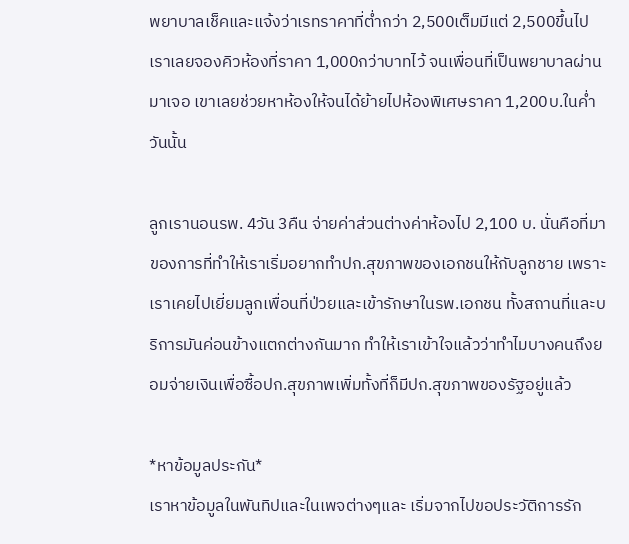พยาบาลเช็คและแจ้งว่าเรทราคาที่ต่ำกว่า 2,500เต็มมีแต่ 2,500ขึ้นไป เราเลยจองคิวห้องที่ราคา 1,000กว่าบาทไว้ จนเพื่อนที่เป็นพยาบาลผ่านมาเจอ เขาเลยช่วยหาห้องให้จนได้ย้ายไปห้องพิเศษราคา 1,200บ.ในค่ำวันนั้น

ลูกเรานอนรพ. 4วัน 3คืน จ่ายค่าส่วนต่างค่าห้องไป 2,100 บ. นั่นคือที่มาของการที่ทำให้เราเริ่มอยากทำปก.สุขภาพของเอกชนให้กับลูกชาย เพราะเราเคยไปเยี่ยมลูกเพื่อนที่ป่วยและเข้ารักษาในรพ.เอกชน ทั้งสถานที่และบริการมันค่อนข้างแตกต่างกันมาก ทำให้เราเข้าใจแล้วว่าทำไมบางคนถึงยอมจ่ายเงินเพื่อซื้อปก.สุขภาพเพิ่มทั้งที่ก็มีปก.สุขภาพของรัฐอยู่แล้ว

*หาข้อมูลประกัน*
เราหาข้อมูลในพันทิปและในเพจต่างๆและ เริ่มจากไปขอประวัติการรัก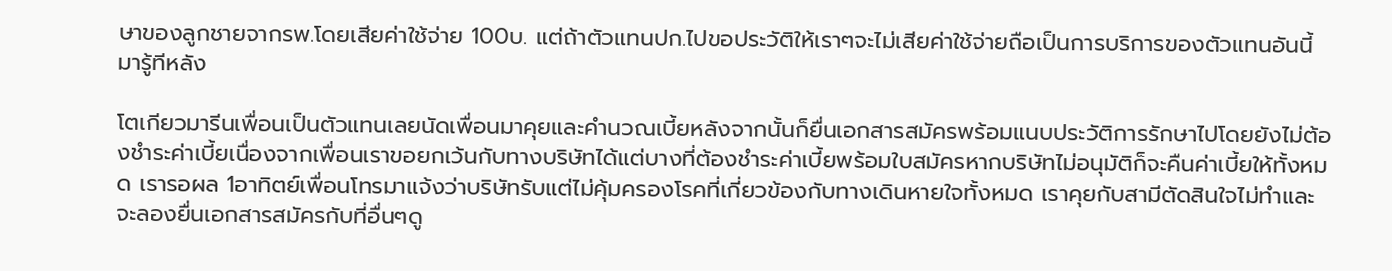ษาของลูกชายจากรพ.โดยเสียค่าใช้จ่าย 100บ. แต่ถ้าตัวแทนปก.ไปขอประวัติให้เราๆจะไม่เสียค่าใช้จ่ายถือเป็นการบริการของตัวแทนอันนี้มารู้ทีหลัง

โตเกียวมารีนเพื่อนเป็นตัวแทนเลยนัดเพื่อนมาคุยและคำนวณเบี้ยหลังจากนั้นก็ยื่นเอกสารสมัครพร้อมแนบประวัติการรักษาไปโดยยังไม่ต้องชำระค่าเบี้ยเนื่องจากเพื่อนเราขอยกเว้นกับทางบริษัทได้แต่บางที่ต้องชำระค่าเบี้ยพร้อมใบสมัครหากบริษัทไม่อนุมัติก็จะคืนค่าเบี้ยให้ทั้งหมด เรารอผล 1อาทิตย์เพื่อนโทรมาแจ้งว่าบริษัทรับแต่ไม่คุ้มครองโรคที่เกี่ยวข้องกับทางเดินหายใจทั้งหมด เราคุยกับสามีตัดสินใจไม่ทำและจะลองยื่นเอกสารสมัครกับที่อื่นๆดู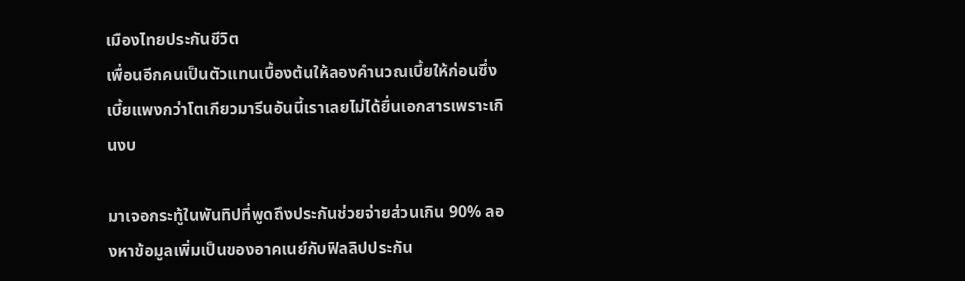เมืองไทยประกันชีวิต
เพื่อนอีกคนเป็นตัวแทนเบื้องต้นให้ลองคำนวณเบี้ยให้ก่อนซึ่งเบี้ยแพงกว่าโตเกียวมารีนอันนี้เราเลยไม่ได้ยื่นเอกสารเพราะเกินงบ

มาเจอกระทู้ในพันทิปที่พูดถึงประกันช่วยจ่ายส่วนเกิน 90% ลองหาข้อมูลเพิ่มเป็นของอาคเนย์กับฟิลลิปประกัน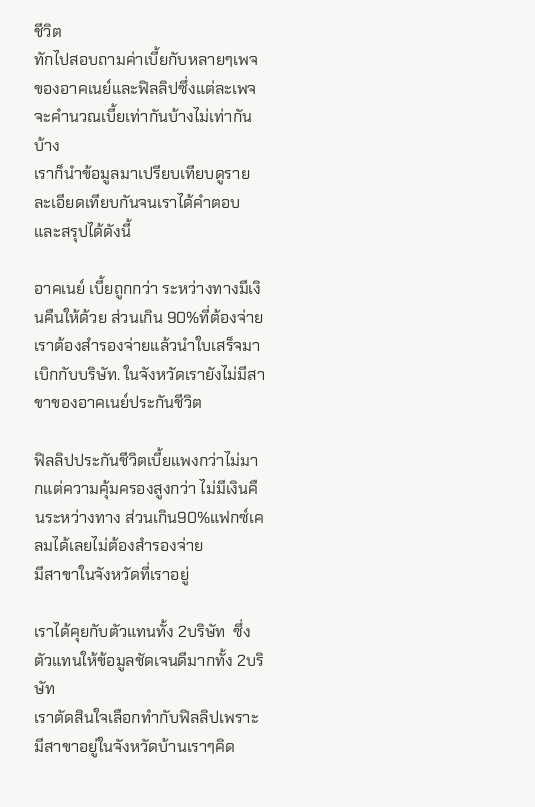ชีวิต
ทักไปสอบถามค่าเบี้ยกับหลายๆเพจของอาคเนย์และฟิลลิปซึ่งแต่ละเพจจะคำนวณเบี้ยเท่ากันบ้างไม่เท่ากันบ้าง
เราก็นำข้อมูลมาเปรียบเทียบดูรายละเอียดเทียบกันจนเราได้คำตอบและสรุปได้ดังนี้

อาคเนย์ เบี้ยถูกกว่า ระหว่างทางมีเงินคืนให้ด้วย ส่วนเกิน 90%ที่ต้องจ่ายเราต้องสำรองจ่ายแล้วนำใบเสร็จมาเบิกกับบริษัท. ในจังหวัดเรายังไม่มีสาขาของอาคเนย์ประกันชีวิต

ฟิลลิปประกันชีวิตเบี้ยแพงกว่าไม่มากแต่ความคุ้มครองสูงกว่า ไม่มีเงินคืนระหว่างทาง ส่วนเกิน90%แฟกซ์เคลมได้เลยไม่ต้องสำรองจ่าย
มีสาขาในจังหวัดที่เราอยู่

เราได้คุยกับตัวแทนทั้ง 2บริษัท  ซึ่งตัวแทนให้ข้อมูลชัดเจนดีมากทั้ง 2บริษัท
เราตัดสินใจเลือกทำกับฟิลลิปเพราะมีสาขาอยู่ในจังหวัดบ้านเราๆคิด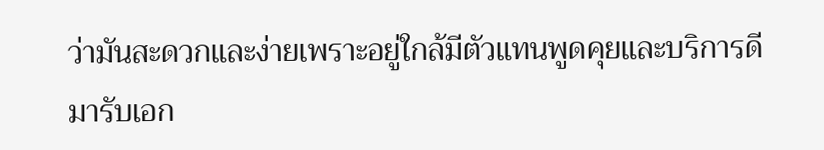ว่ามันสะดวกและง่ายเพราะอยู่ใกล้มีตัวแทนพูดคุยและบริการดี มารับเอก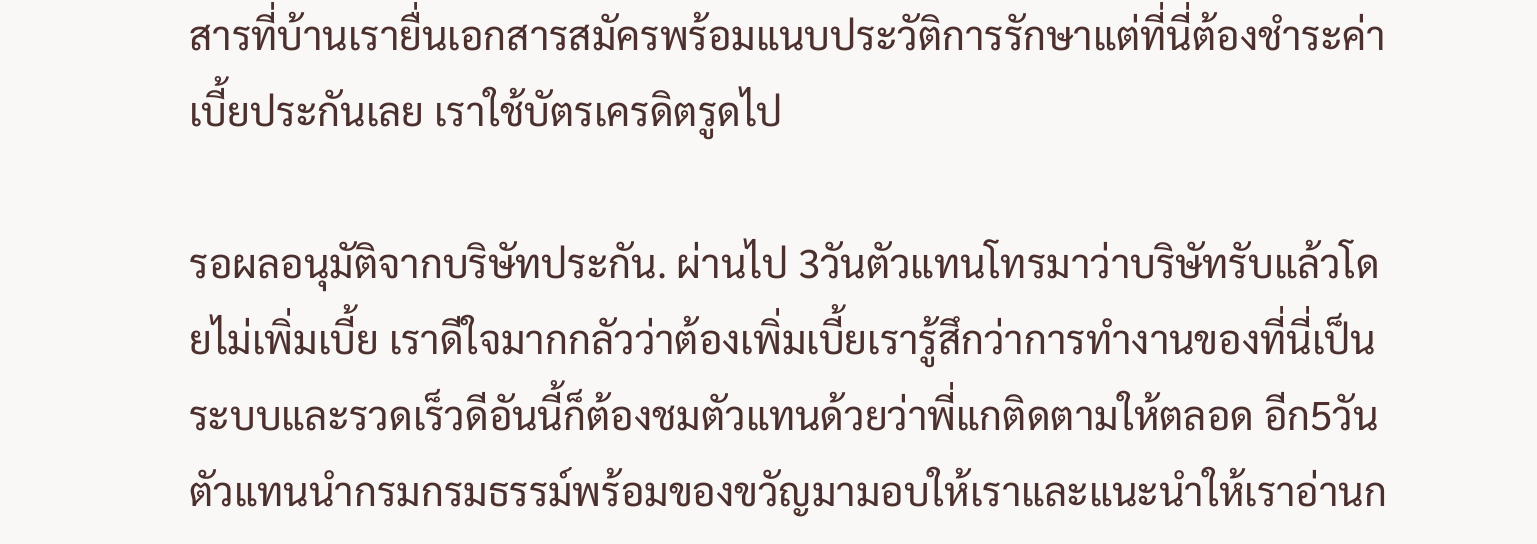สารที่บ้านเรายื่นเอกสารสมัครพร้อมแนบประวัติการรักษาแต่ที่นี่ต้องชำระค่าเบี้ยประกันเลย เราใช้บัตรเครดิตรูดไป

รอผลอนุมัติจากบริษัทประกัน. ผ่านไป 3วันตัวแทนโทรมาว่าบริษัทรับแล้วโดยไม่เพิ่มเบี้ย เราดีใจมากกลัวว่าต้องเพิ่มเบี้ยเรารู้สึกว่าการทำงานของที่นี่เป็นระบบและรวดเร็วดีอันนี้ก็ต้องชมตัวแทนด้วยว่าพี่แกติดตามให้ตลอด อีก5วันตัวแทนนำกรมกรมธรรม์พร้อมของขวัญมามอบให้เราและแนะนำให้เราอ่านก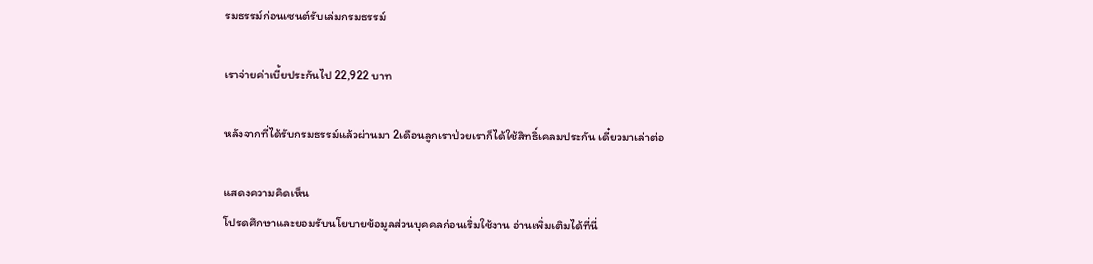รมธรรม์ก่อนเซนต์รับเล่มกรมธรรม์

เราจ่ายค่าเบี้ยประกันไป 22,922 บาท

หลังจากที่ได้รับกรมธรรม์แล้วผ่านมา 2เดือนลูกเราป่วยเราก็ได้ใช้สิทธิ์เคลมประกัน เดี๋ยวมาเล่าต่อ

แสดงความคิดเห็น
โปรดศึกษาและยอมรับนโยบายข้อมูลส่วนบุคคลก่อนเริ่มใช้งาน อ่านเพิ่มเติมได้ที่นี่